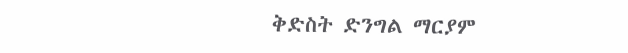ቅድስት ድንግል ማርያም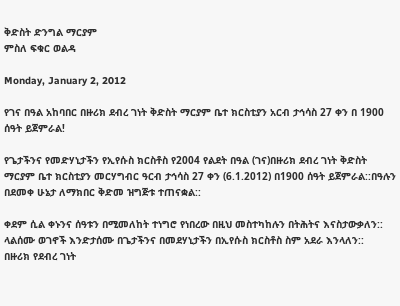ቅድስት ድንግል ማርያም
ምስለ ፍቁር ወልዳ

Monday, January 2, 2012

የገና በዓል አከባበር በዙሪክ ደብረ ገነት ቅድስት ማርያም ቤተ ክርስቲያን አርብ ታኅሳስ 27 ቀን በ 1900 ሰዓት ይጀምራል!

የጌታችንና የመድሃኒታችን የኢየሱስ ክርስቶስ የ2004 የልደት በዓል (ገና)በዙሪክ ደብረ ገነት ቅድስት ማርያም ቤተ ክርስቲያን መርሃግብር ዓርብ ታኅሳስ 27 ቀን (6.1.2012) በ1900 ሰዓት ይጀምራል::በዓሉን በደመቀ ሁኔታ ለማክበር ቅድመ ዝግጅቱ ተጠናቋል::

ቀደም ሲል ቀኑንና ሰዓቱን በሚመለከት ተነግሮ የነበረው በዚህ መስተካከሉን በትሕትና እናስታውቃለን:: ላልሰሙ ወገኖች እንድታሰሙ በጌታችንና በመደሃኒታችን በኢየሱስ ክርስቶስ ስም አደራ እንላለን::
በዙሪክ የደብረ ገነት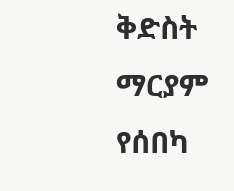ቅድስት ማርያም የሰበካ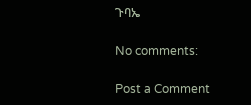ጉባኤ

No comments:

Post a Comment